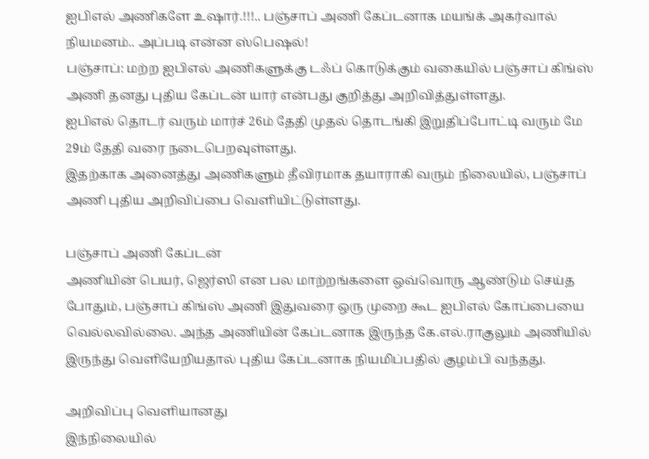ஐபிஎல் அணிகளே உஷார்.!!!.. பஞ்சாப் அணி கேப்டனாக மயங்க் அகர்வால் நியமனம்.. அப்படி என்ன ஸ்பெஷல்!
பஞ்சாப்: மற்ற ஐபிஎல் அணிகளுக்கு டஃப் கொடுக்கும் வகையில் பஞ்சாப் கிங்ஸ் அணி தனது புதிய கேப்டன் யார் என்பது குறித்து அறிவித்துள்ளது.
ஐபிஎல் தொடர் வரும் மார்ச் 26ம் தேதி முதல் தொடங்கி இறுதிப்போட்டி வரும் மே 29ம் தேதி வரை நடைபெறவுள்ளது.
இதற்காக அனைத்து அணிகளும் தீவிரமாக தயாராகி வரும் நிலையில், பஞ்சாப் அணி புதிய அறிவிப்பை வெளியிட்டுள்ளது.

பஞ்சாப் அணி கேப்டன்
அணியின் பெயர், ஜெர்ஸி என பல மாற்றங்களை ஒவ்வொரு ஆண்டும் செய்த போதும், பஞ்சாப் கிங்ஸ் அணி இதுவரை ஒரு முறை கூட ஐபிஎல் கோப்பையை வெல்லவில்லை. அந்த அணியின் கேப்டனாக இருந்த கே.எல்.ராகுலும் அணியில் இருந்து வெளியேறியதால் புதிய கேப்டனாக நியமிப்பதில் குழம்பி வந்தது.

அறிவிப்பு வெளியானது
இந்நிலையில்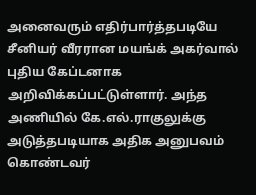அனைவரும் எதிர்பார்த்தபடியே சீனியர் வீரரான மயங்க் அகர்வால் புதிய கேப்டனாக அறிவிக்கப்பட்டுள்ளார். அந்த அணியில் கே.எல்.ராகுலுக்கு அடுத்தபடியாக அதிக அனுபவம் கொண்டவர்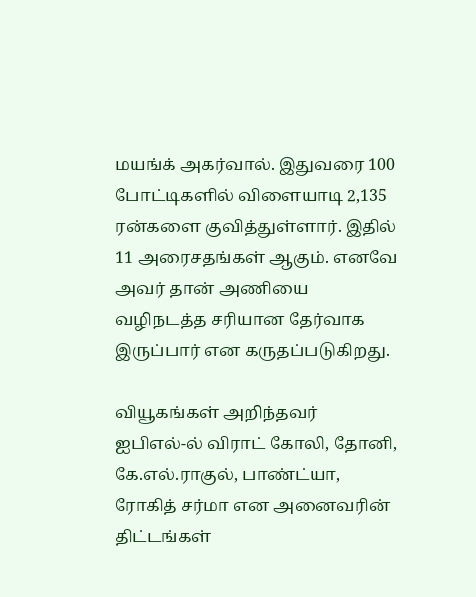மயங்க் அகர்வால். இதுவரை 100 போட்டிகளில் விளையாடி 2,135 ரன்களை குவித்துள்ளார். இதில் 11 அரைசதங்கள் ஆகும். எனவே அவர் தான் அணியை வழிநடத்த சரியான தேர்வாக இருப்பார் என கருதப்படுகிறது.

வியூகங்கள் அறிந்தவர்
ஐபிஎல்-ல் விராட் கோலி, தோனி, கே.எல்.ராகுல், பாண்ட்யா, ரோகித் சர்மா என அனைவரின் திட்டங்கள்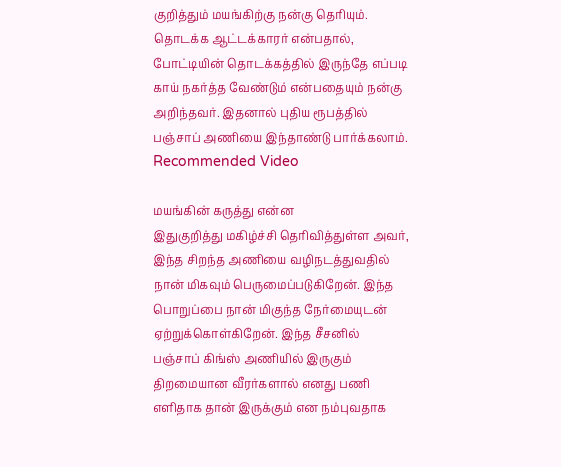குறித்தும் மயங்கிற்கு நன்கு தெரியும். தொடக்க ஆட்டக்காரர் என்பதால், போட்டியின் தொடக்கத்தில் இருந்தே எப்படி காய் நகர்த்த வேண்டும் என்பதையும் நன்கு அறிந்தவர். இதனால் புதிய ரூபத்தில் பஞ்சாப் அணியை இந்தாண்டு பார்க்கலாம்.
Recommended Video

மயங்கின் கருத்து என்ன
இதுகுறித்து மகிழ்ச்சி தெரிவித்துள்ள அவர், இந்த சிறந்த அணியை வழிநடத்துவதில் நான் மிகவும் பெருமைப்படுகிறேன். இந்த பொறுப்பை நான் மிகுந்த நேர்மையுடன் ஏற்றுக்கொள்கிறேன். இந்த சீசனில் பஞ்சாப் கிங்ஸ் அணியில் இருகும் திறமையான வீரர்களால் எனது பணி எளிதாக தான் இருக்கும் என நம்புவதாக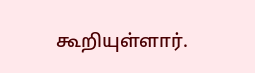கூறியுள்ளார்.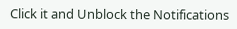Click it and Unblock the Notifications